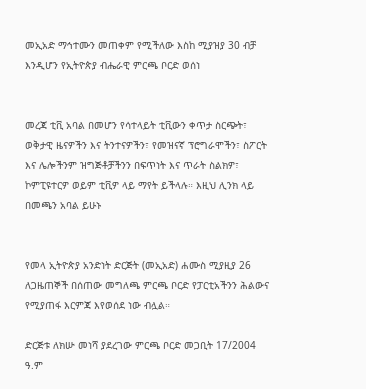መኢአድ ማኅተሙን መጠቀም የሚችለው እስከ ሚያዝያ 30 ብቻ እንዲሆን የኢትዮጵያ ብሔራዊ ምርጫ ቦርድ ወሰነ


መረጃ ቲቪ አባል በመሆን የሳተላይት ቲቪውን ቀጥታ ስርጭት፣ ወቅታዊ ዜናዎችን እና ትንተናዎችን፣ የመዝናኛ ፕሮግራሞችን፣ ስፖርት እና ሌሎችንም ዝግጅቶቻችንን በፍጥነት እና ጥራት ስልክዎ፣ ኮምፒዩተርዎ ወይም ቲቪዎ ላይ ማየት ይችላሉ። እዚህ ሊንክ ላይ በመጫን አባል ይሁኑ


የመላ ኢትዮጵያ አንድነት ድርጅት (መኢአድ) ሐሙስ ሚያዚያ 26 ለጋዜጠኞች በሰጠው መግለጫ ምርጫ ቦርድ የፓርቲአችንን ሕልውና የሚያጠፋ እርምጃ እየወሰደ ነው ብሏል።

ድርጅቱ ለክሡ መነሻ ያደረገው ምርጫ ቦርድ መጋቢት 17/2004 ዓ.ም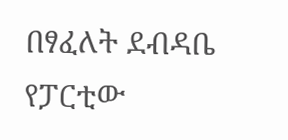በፃፈለት ደብዳቤ የፓርቲው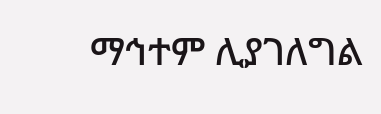ማኅተም ሊያገለግል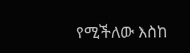የሚችለው እስከ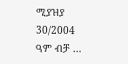ሚያዝያ 30/2004 ዓም ብቻ …